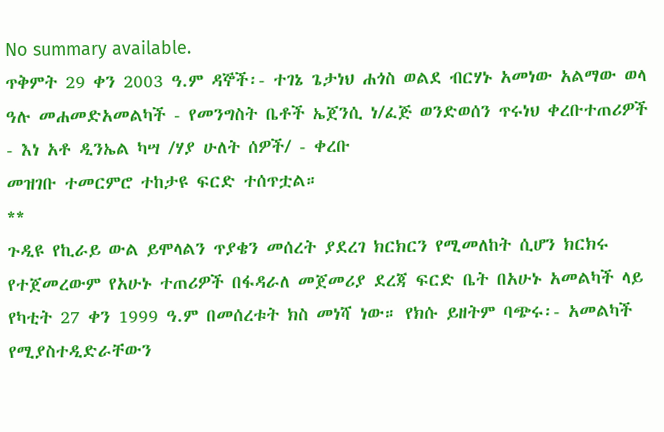No summary available.
ጥቅምት 29 ቀን 2003 ዓ.ም ዳኞች፡- ተገኔ ጌታነህ ሐጎስ ወልደ ብርሃኑ አመነው አልማው ወላ ዓሉ መሐመድአመልካች - የመንግስት ቤቶች ኤጀንሲ ነ/ፈጅ ወንድወሰን ጥሩነህ ቀረቡተጠሪዎች - እነ አቶ ዲንኤል ካሣ /ሃያ ሁለት ሰዎች/ - ቀረቡ
መዝገቡ ተመርምሮ ተከታዩ ፍርድ ተሰጥቷል።
**
ጉዲዩ የኪራይ ውል ይሞላልን ጥያቄን መሰረት ያደረገ ክርክርን የሚመለከት ሲሆን ክርክሩ የተጀመረውም የአሁኑ ተጠሪዎች በፋዳራለ መጀመሪያ ደረጃ ፍርድ ቤት በአሁኑ አመልካች ላይ የካቲት 27 ቀን 1999 ዓ.ም በመሰረቱት ክስ መነሻ ነው። የክሱ ይዘትም ባጭሩ፡- አመልካች የሚያስተዲድራቸውን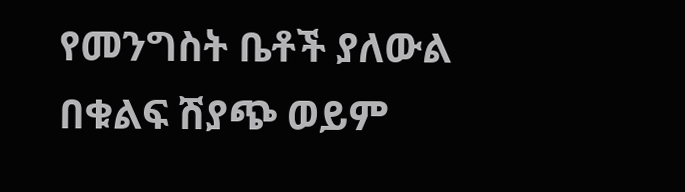የመንግስት ቤቶች ያለውል በቁልፍ ሽያጭ ወይም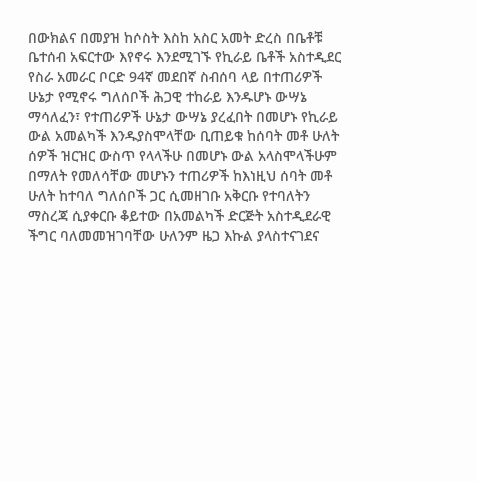በውክልና በመያዝ ከሶስት እስከ አስር አመት ድረስ በቤቶቹ ቤተሰብ አፍርተው እየኖሩ እንደሚገኙ የኪራይ ቤቶች አስተዲደር የስራ አመራር ቦርድ 94ኛ መደበኛ ስብሰባ ላይ በተጠሪዎች ሁኔታ የሚኖሩ ግለሰቦች ሕጋዊ ተከራይ እንዱሆኑ ውሣኔ ማሳለፈን፣ የተጠሪዎች ሁኔታ ውሣኔ ያረፈበት በመሆኑ የኪራይ ውል አመልካች እንዱያስሞላቸው ቢጠይቁ ከሰባት መቶ ሁለት ሰዎች ዝርዝር ውስጥ የላላችሁ በመሆኑ ውል አላስሞላችሁም በማለት የመለሳቸው መሆኑን ተጠሪዎች ከእነዚህ ሰባት መቶ ሁለት ከተባለ ግለሰቦች ጋር ሲመዘገቡ አቅርቡ የተባለትን ማስረጃ ሲያቀርቡ ቆይተው በአመልካች ድርጅት አስተዲደራዊ ችግር ባለመመዝገባቸው ሁለንም ዜጋ እኩል ያላስተናገደና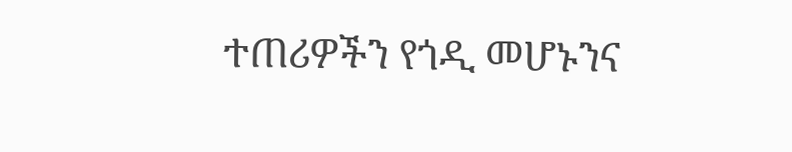ተጠሪዎችን የጎዲ መሆኑንና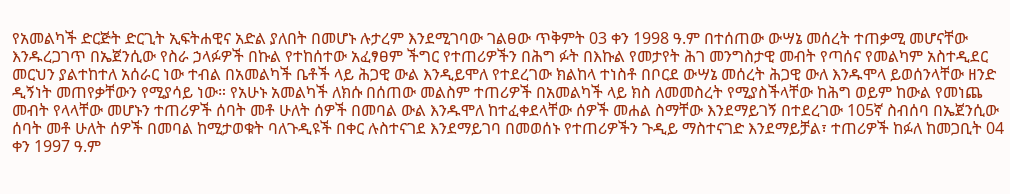የአመልካች ድርጅት ድርጊት ኢፍትሐዊና አድል ያለበት በመሆኑ ሉታረም እንደሚገባው ገልፀው ጥቅምት 03 ቀን 1998 ዓ.ም በተሰጠው ውሣኔ መሰረት ተጠቃሚ መሆናቸው እንዱረጋገጥ በኤጀንሲው የስራ ኃላፉዎች በኩል የተከሰተው አፈፃፀም ችግር የተጠሪዎችን በሕግ ፉት በእኩል የመታየት ሕገ መንግስታዊ መብት የጣሰና የመልካም አስተዲደር መርህን ያልተከተለ አሰራር ነው ተብል በአመልካች ቤቶች ላይ ሕጋዊ ውል እንዲይሞለ የተደረገው ክልከላ ተነስቶ በቦርደ ውሣኔ መሰረት ሕጋዊ ውለ እንዱሞላ ይወሰንላቸው ዘንድ ዲኝነት መጠየቃቸውን የሚያሳይ ነው። የአሁኑ አመልካች ለክሱ በሰጠው መልስም ተጠሪዎች በአመልካች ላይ ክስ ለመመስረት የሚያስችላቸው ከሕግ ወይም ከውል የመነጨ መብት የላላቸው መሆኑን ተጠሪዎች ሰባት መቶ ሁለት ሰዎች በመባል ውል እንዱሞለ ከተፈቀደላቸው ሰዎች መሐል ስማቸው እንደማይገኝ በተደረገው 105ኛ ስብሰባ በኤጀንሲው ሰባት መቶ ሁለት ሰዎች በመባል ከሚታወቁት ባለጉዲዩች በቀር ሉስተናገደ እንደማይገባ በመወሰኑ የተጠሪዎችን ጉዲይ ማስተናገድ እንደማይቻል፣ ተጠሪዎች ከፉለ ከመጋቢት 04 ቀን 1997 ዓ.ም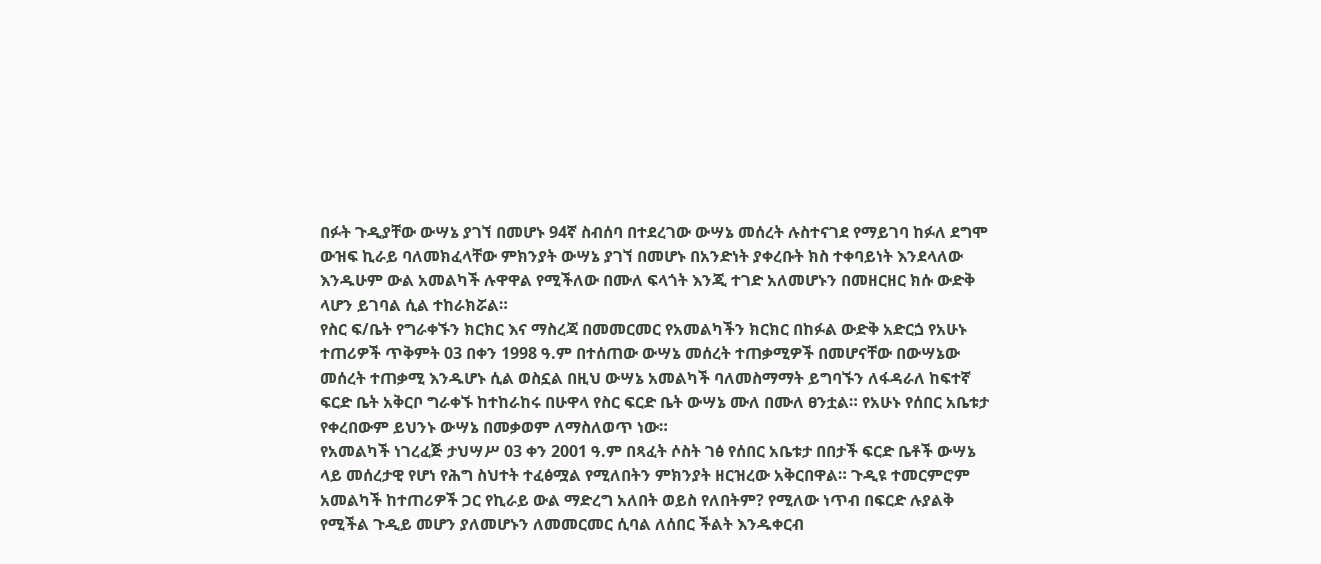በፉት ጉዲያቸው ውሣኔ ያገኘ በመሆኑ 94ኛ ስብሰባ በተደረገው ውሣኔ መሰረት ሉስተናገደ የማይገባ ከፉለ ደግሞ ውዝፍ ኪራይ ባለመክፈላቸው ምክንያት ውሣኔ ያገኘ በመሆኑ በአንድነት ያቀረቡት ክስ ተቀባይነት እንደላለው እንዱሁም ውል አመልካች ሉዋዋል የሚችለው በሙለ ፍላጎት እንጂ ተገድ አለመሆኑን በመዘርዘር ክሱ ውድቅ ላሆን ይገባል ሲል ተከራክሯል።
የስር ፍ/ቤት የግራቀኙን ክርክር እና ማስረጃ በመመርመር የአመልካችን ክርክር በከፉል ውድቅ አድርጏ የአሁኑ ተጠሪዎች ጥቅምት 03 በቀን 1998 ዓ.ም በተሰጠው ውሣኔ መሰረት ተጠቃሚዎች በመሆናቸው በውሣኔው መሰረት ተጠቃሚ እንዱሆኑ ሲል ወስኗል በዚህ ውሣኔ አመልካች ባለመስማማት ይግባኙን ለፋዳራለ ከፍተኛ ፍርድ ቤት አቅርቦ ግራቀኙ ከተከራከሩ በሁዋላ የስር ፍርድ ቤት ውሣኔ ሙለ በሙለ ፀንቷል። የአሁኑ የሰበር አቤቱታ የቀረበውም ይህንኑ ውሣኔ በመቃወም ለማስለወጥ ነው።
የአመልካች ነገረፈጅ ታህሣሥ 03 ቀን 2001 ዓ.ም በጻፈት ሶስት ገፅ የሰበር አቤቱታ በበታች ፍርድ ቤቶች ውሣኔ ላይ መሰረታዊ የሆነ የሕግ ስህተት ተፈፅሟል የሚለበትን ምክንያት ዘርዝረው አቅርበዋል። ጉዲዩ ተመርምሮም አመልካች ከተጠሪዎች ጋር የኪራይ ውል ማድረግ አለበት ወይስ የለበትም? የሚለው ነጥብ በፍርድ ሉያልቅ የሚችል ጉዲይ መሆን ያለመሆኑን ለመመርመር ሲባል ለሰበር ችልት እንዱቀርብ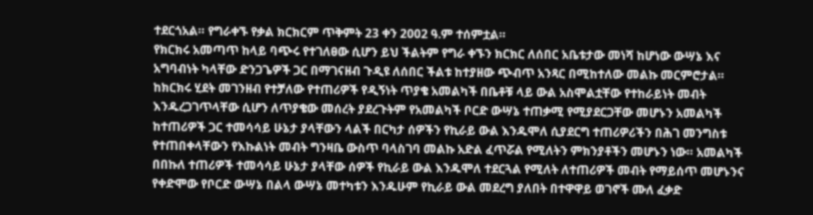ተደርጎአል። የግራቀኙ የቃል ክርክርም ጥቅምት 23 ቀን 2002 ዓ.ም ተሰምቷል።
የክርክሩ አመጣጥ ከላይ ባጭሩ የተገለፀው ሲሆን ይህ ችልትም የግራ ቀኙን ክርክር ለሰበር አቤቱታው መነሻ ከሆነው ውሣኔ እና አግባብነት ካላቸው ድንጋጌዎች ጋር በማገናዘብ ጉዲዩ ለሰበር ችልቱ ከተያዘው ጭብጥ አንጻር በሚከተለው መልኩ መርምሮታል።
ከክርክሩ ሂደት መገንዘብ የተቻለው የተጠሪዎች የዲኝነት ጥያቄ አመልካች በቤቶቹ ላይ ውል አስሞልቷቸው የተከራይነት መብት እንዱረጋገጥላቸው ሲሆን ለጥያቄው መሰረት ያደረጉትም የአመልካች ቦርድ ውሣኔ ተጠቃሚ የሚያደርጋቸው መሆኑን አመልካች ከተጠሪዎች ጋር ተመሳሳይ ሁኔታ ያላቸውን ላልች በርካታ ሰዎችን የኪራይ ውል እንዱሞለ ሲያደርግ ተጠሪዎሪችን በሕገ መንግስቱ የተጠበቀላቸውን የእኩልነት መብት ግንዛቤ ውስጥ ባላስገባ መልኩ አድል ፈጥሯል የሚለትን ምክንያቶችን መሆኑን ነው። አመልካች በበኩለ ተጠሪዎች ተመሳሳይ ሁኔታ ያላቸው ሰዎች የኪራይ ውል እንዱሞለ ተደርጓል የሚለት ለተጠሪዎች መብት የማይሰጥ መሆኑንና የቀድሞው የቦርድ ውሣኔ በልላ ውሣኔ መተካቱን እንዱሁም የኪራይ ውል መደረግ ያለበት በተዋዋይ ወገኖች ሙለ ፈቃድ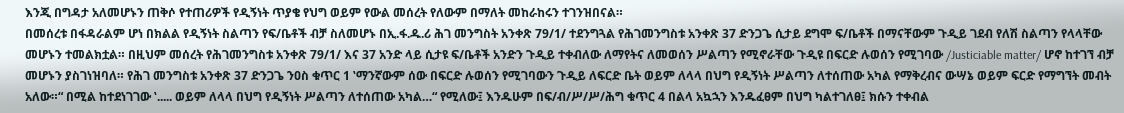እንጂ በግዳታ አለመሆኑን ጠቅሶ የተጠሪዎች የዲኝነት ጥያቄ የህግ ወይም የውል መሰረት የለውም በማለት መከራከሩን ተገንዝበናል።
በመሰረቱ በፋዳራልም ሆነ በክልል የዲኝነት ስልጣን የፍ/ቤቶች ብቻ ስለመሆኑ በኢ.ፋ.ዱ.ሪ ሕገ መንግስት አንቀጽ 79/1/ ተደንግጓል የሕገመንግስቱ አንቀጽ 37 ድንጋጌ ሲታይ ደግሞ ፍ/ቤቶች በማናቸውም ጉዲይ ገደብ የለሽ ስልጣን የላላቸው መሆኑን ተመልክቷል። በዚህም መሰረት የሕገመንግስቱ አንቀጽ 79/1/ እና 37 አንድ ላይ ሲታዩ ፍ/ቤቶች አንድን ጉዲይ ተቀብለው ለማየትና ለመወሰን ሥልጣን የሚኖራቸው ጉዲዩ በፍርድ ሉወሰን የሚገባው /Justiciable matter/ ሆኖ ከተገኘ ብቻ መሆኑን ያስገነዝባለ። የሕገ መንግስቱ አንቀጽ 37 ድንጋጌ ንዐስ ቁጥር 1 ‛ማንኛውም ሰው በፍርድ ሉወሰን የሚገባውን ጉዲይ ለፍርድ ቤት ወይም ለላላ በህግ የዲኝነት ሥልጣን ለተሰጠው አካል የማቅረብና ውሣኔ ወይም ፍርድ የማግኘት መብት አለው።“ በሚል ከተደነገገው ‛..... ወይም ለላላ በህግ የዲኝነት ሥልጣን ለተሰጠው አካል…“ የሚለው፤ እንዱሁም በፍ/ብ/ሥ/ሥ/ሕግ ቁጥር 4 በልላ አኳኋን እንዱፈፀም በህግ ካልተገለፀ፤ ክሱን ተቀብል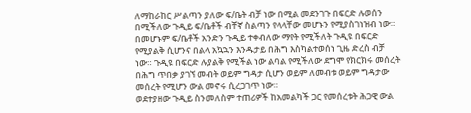ለማከራከር ሥልጣን ያለው ፍ/ቤት ብቻ ነው በሚል መደንገጉ በፍርድ ሉወሰን በሚችለው ጉዲይ ፍ/ቤቶች ብቸኛ ስልጣን የላላቸው መሆኑን የሚያስገነዝብ ነው። በመሆኑም ፍ/ቤቶች አንድን ጉዲይ ተቀብለው ማየት የሚችለት ጉዲዩ በፍርድ የሚያልቅ ሲሆንና በልላ አኳኋን እንዱታይ በሕግ እስካልተወሰነ ጊዜ ድረስ ብቻ ነው። ጉዲዩ በፍርድ ሉያልቅ የሚችል ነው ልባል የሚችለው ደግሞ የክርክሩ መሰረት በሕግ ጥበቃ ያገኘ መብት ወይም ግዳታ ሲሆን ወይም ለመብቱ ወይም ግዳታው መሰረት የሚሆን ውል መኖሩ ሲረጋገጥ ነው።
ወደተያዘው ጉዲይ ስንመለስም ተጠሪዎች ከአመልካች ጋር የመሰረቱት ሕጋዊ ውል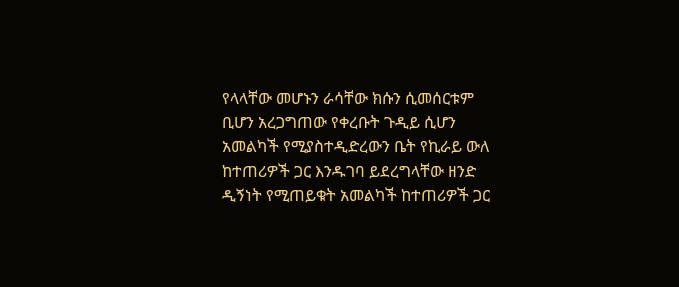የላላቸው መሆኑን ራሳቸው ክሱን ሲመሰርቱም ቢሆን አረጋግጠው የቀረቡት ጉዲይ ሲሆን አመልካች የሚያስተዲድረውን ቤት የኪራይ ውለ ከተጠሪዎች ጋር እንዱገባ ይደረግላቸው ዘንድ ዲኝነት የሚጠይቁት አመልካች ከተጠሪዎች ጋር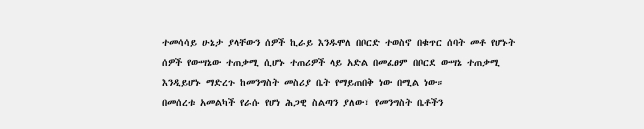ተመሳሳይ ሁኔታ ያላቸውን ሰዎች ኪራይ እንዱሞለ በቦርድ ተወስኖ በቁጥር ሰባት መቶ የሆኑት ሰዎች የውሣኔው ተጠቃሚ ሲሆኑ ተጠሪዎች ላይ አድል በመፈፀም በቦርደ ውሣኔ ተጠቃሚ እንዲይሆኑ ማድረጉ ከመንግስት መስሪያ ቤት የማይጠበቅ ነው በሚል ነው።
በመሰረቱ አመልካች የራሱ የሆነ ሕጋዊ ስልጣን ያለው፣ የመንግስት ቤቶችን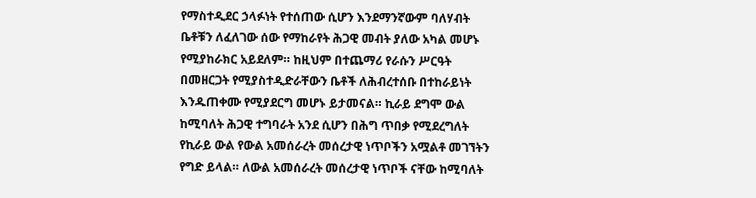የማስተዲደር ኃላፉነት የተሰጠው ሲሆን እንደማንኛውም ባለሃብት ቤቶቹን ለፈለገው ሰው የማከራየት ሕጋዊ መብት ያለው አካል መሆኑ የሚያከራክር አይደለም። ከዚህም በተጨማሪ የራሱን ሥርዓት በመዘርጋት የሚያስተዲድራቸውን ቤቶች ለሕብረተሰቡ በተከራይነት እንዱጠቀሙ የሚያደርግ መሆኑ ይታመናል። ኪራይ ደግሞ ውል ከሚባለት ሕጋዊ ተግባራት አንደ ሲሆን በሕግ ጥበቃ የሚደረግለት የኪራይ ውል የውል አመሰራረት መሰረታዊ ነጥቦችን አሟልቶ መገኘትን የግድ ይላል። ለውል አመሰራረት መሰረታዊ ነጥቦች ናቸው ከሚባለት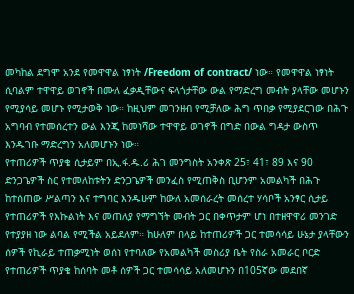መካከል ደግሞ አንደ የመዋዋል ነፃነት /Freedom of contract/ ነው። የመዋዋል ነፃነት ሲባልም ተዋዋይ ወገኖች በሙለ ፈቃዲቸውና ፍላጎታቸው ውል የማድረግ መብት ያላቸው መሆኑን የሚያሳይ መሆኑ የሚታወቅ ነው። ከዚህም መገንዘብ የሚቻለው ሕግ ጥበቃ የሚያደርገው በሕጉ አግባብ የተመሰረተን ውል እንጂ ከመነሻው ተዋዋይ ወገኖች በግድ በውል ግዳታ ውስጥ እንዱገቡ ማድረግን አለመሆኑን ነው።
የተጠሪዎች ጥያቄ ሲታይም በኢ.ፋ.ዱ.ሪ ሕገ መንግስት አንቀጽ 25፣ 41፣ 89 እና 90 ድንጋጌዎች ስር የተመለከቱትን ድንጋጌዎች መንፈስ የሚጠቅስ ቢሆንም አመልካች በሕጉ ከተሰጠው ሥልጣን እና ተግባር እንዱሁም ከውለ አመሰራረት መሰረተ ሃሳቦች አንፃር ሲታይ የተጠሪዎች የእኩልነት እና መጠለያ የማግኘት መብት ጋር በቀጥታም ሆነ በተዘዋዋሪ መንገድ የተያያዘ ነው ልባል የሚችል አይደለም። ከሁለም በላይ ከተጠሪዎች ጋር ተመሳሳይ ሁኔታ ያላቸውን ሰዎች የኪራይ ተጠቃሚነት ወሰነ የተባለው የአመልካች መስሪያ ቤት የስራ አመራር ቦርድ የተጠሪዎች ጥያቄ ከሰባት መቶ ሰዎች ጋር ተመሳሳይ አለመሆኑን በ105ኛው መደበኛ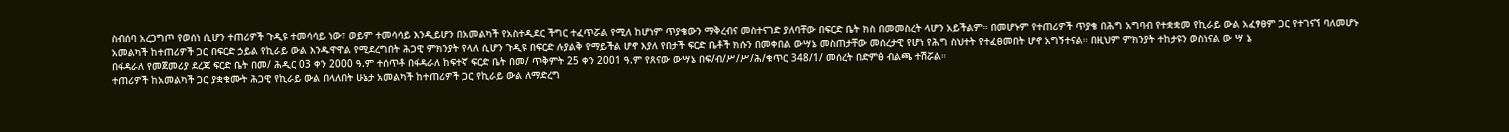ስብሰባ አረጋግጦ የወሰነ ሲሆን ተጠሪዎች ጉዲዩ ተመሳሳይ ነው፣ ወይም ተመሳሳይ እንዲይሆን በአመልካች የአስተዲደር ችግር ተፈጥሯል የሚለ ከሆነም ጥያቄውን ማቅረብና መስተናገድ ያለባቸው በፍርድ ቤት ክስ በመመስረት ላሆን አይችልም። በመሆኑም የተጠሪዎች ጥያቄ በሕግ አግባብ የተቋቋመ የኪራይ ውል አፈፃፀም ጋር የተገናኘ ባለመሆኑ አመልካች ከተጠሪዎች ጋር በፍርድ ኃይል የኪራይ ውል እንዱዋዋል የሚደረግበት ሕጋዊ ምክንያት የላለ ሲሆን ጉዲዩ በፍርድ ሉያልቅ የማይችል ሆኖ እያለ የበታች ፍርድ ቤቶች ክሱን በመቀበል ውሣኔ መስጠታቸው መሰረታዊ የሆነ የሕግ ስህተት የተፈፀመበት ሆኖ አግኝተናል። በዚህም ምክንያት ተከታዩን ወስነናል ው ሣ ኔ
በፋዳራለ የመጀመሪያ ደረጃ ፍርድ ቤት በመ/ ሕዲር 03 ቀን 2000 ዓ.ም ተሰጥቶ በፋዳራለ ከፍተኛ ፍርድ ቤት በመ/ ጥቅምት 25 ቀን 2001 ዓ.ም የጸናው ውሣኔ በፍ/ብ/ሥ/ሥ/ሕ/ቁጥር 348/1/ መሰረት በድምፅ ብልጫ ተሽሯል።
ተጠሪዎች ከአመልካች ጋር ያቋቁሙት ሕጋዊ የኪራይ ውል በላለበት ሁኔታ አመልካች ከተጠሪዎች ጋር የኪራይ ውል ለማድረግ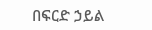በፍርድ ኃይል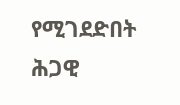የሚገደድበት ሕጋዊ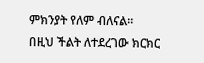ምክንያት የለም ብለናል።
በዚህ ችልት ለተደረገው ክርክር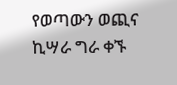የወጣውን ወጪና ኪሣራ ግራ ቀኙ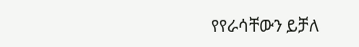የየራሳቸውን ይቻለ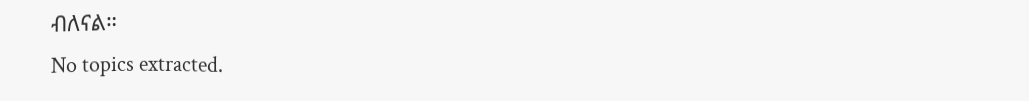ብለናል።
No topics extracted.